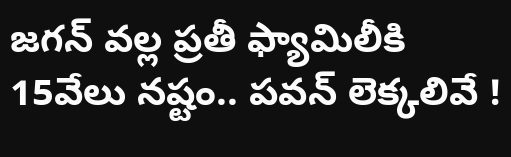జగన్ వల్ల ప్రతీ ఫ్యామిలీకి 15వేలు నష్టం.. పవన్ లెక్కలివే !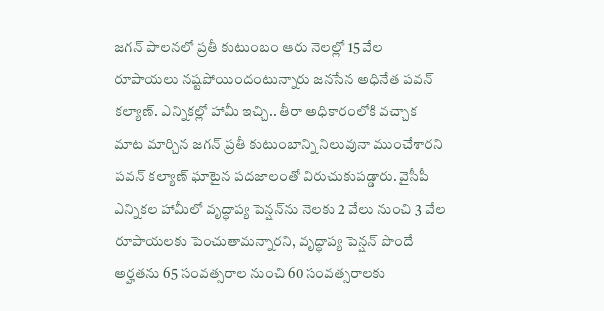జగన్ పాలనలో ప్రతీ కుటుంబం ఆరు నెలల్లో 15 వేల రూపాయలు నష్టపోయిందంటున్నారు జనసేన అధినేత పవన్ కల్యాణ్. ఎన్నికల్లో హామీ ఇచ్చి.. తీరా అధికారంలోకి వచ్చాక మాట మార్చిన జగన్ ప్రతీ కుటుంబాన్ని నిలువునా ముంచేశారని పవన్ కల్యాణ్ ఘాటైన పదజాలంతో విరుచుకుపడ్డారు. వైసీపీ ఎన్నికల హామీలో వృద్ధాప్య పెన్షన్‌ను నెలకు 2 వేలు నుంచి 3 వేల రూపాయలకు పెంచుతామన్నారని, వృద్ధాప్య పెన్షన్ పొందే అర్హతను 65 సంవత్సరాల నుంచి 60 సంవత్సరాలకు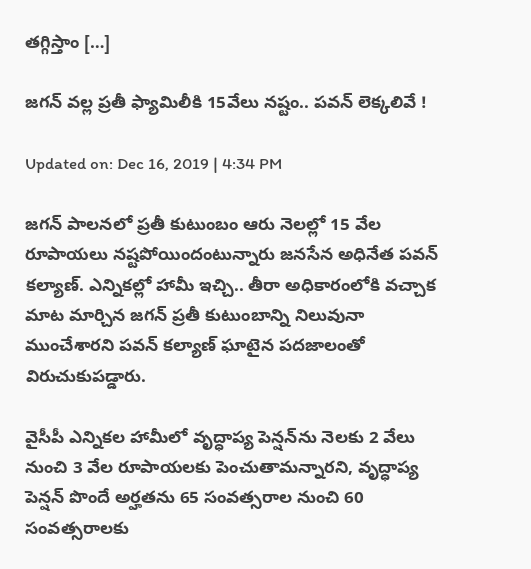తగ్గిస్తాం […]

జగన్ వల్ల ప్రతీ ఫ్యామిలీకి 15వేలు నష్టం.. పవన్ లెక్కలివే !

Updated on: Dec 16, 2019 | 4:34 PM

జగన్ పాలనలో ప్రతీ కుటుంబం ఆరు నెలల్లో 15 వేల రూపాయలు నష్టపోయిందంటున్నారు జనసేన అధినేత పవన్ కల్యాణ్. ఎన్నికల్లో హామీ ఇచ్చి.. తీరా అధికారంలోకి వచ్చాక మాట మార్చిన జగన్ ప్రతీ కుటుంబాన్ని నిలువునా ముంచేశారని పవన్ కల్యాణ్ ఘాటైన పదజాలంతో విరుచుకుపడ్డారు.

వైసీపీ ఎన్నికల హామీలో వృద్ధాప్య పెన్షన్‌ను నెలకు 2 వేలు నుంచి 3 వేల రూపాయలకు పెంచుతామన్నారని, వృద్ధాప్య పెన్షన్ పొందే అర్హతను 65 సంవత్సరాల నుంచి 60 సంవత్సరాలకు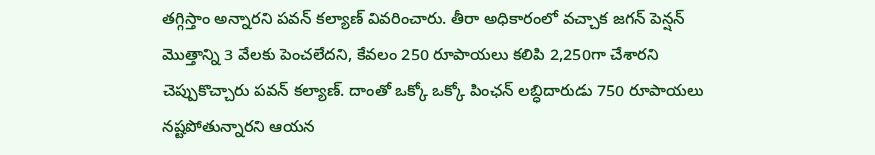తగ్గిస్తాం అన్నారని పవన్ కల్యాణ్ వివరించారు. తీరా అధికారంలో వచ్చాక జగన్ పెన్షన్ మొత్తాన్ని 3 వేలకు పెంచలేదని, కేవలం 250 రూపాయలు కలిపి 2,250గా చేశారని చెప్పుకొచ్చారు పవన్ కల్యాణ్. దాంతో ఒక్కో ఒక్కో పింఛన్ లబ్ధిదారుడు 750 రూపాయలు నష్టపోతున్నారని ఆయన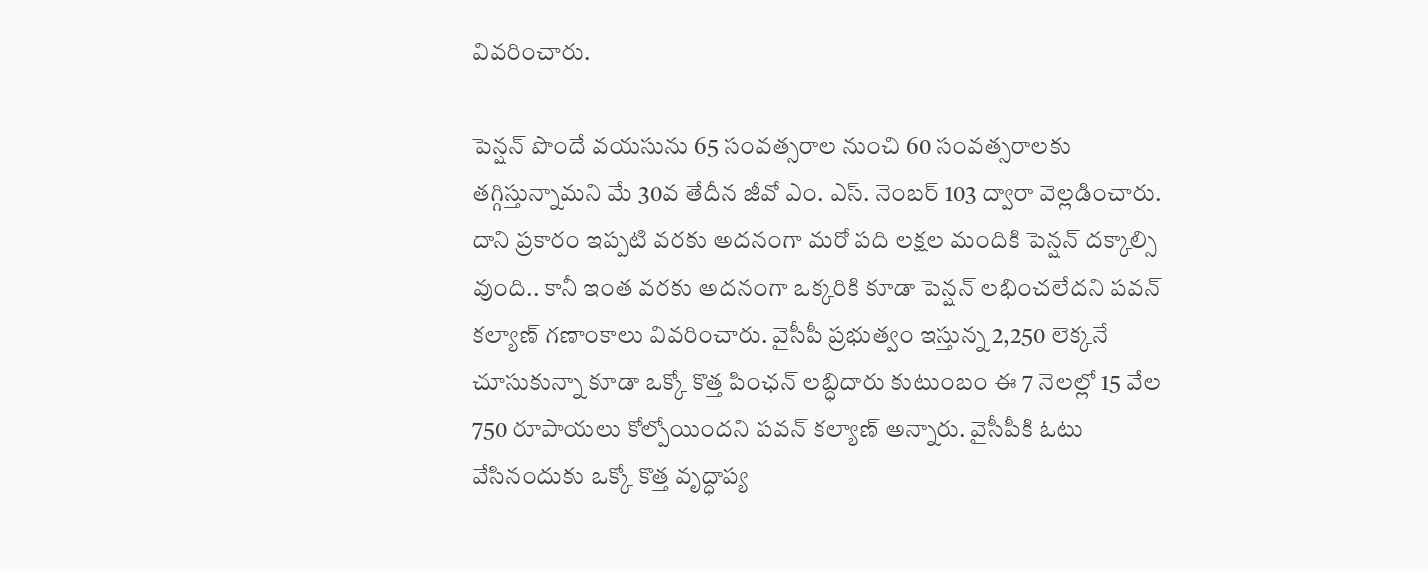వివరించారు.

పెన్షన్ పొందే వయసును 65 సంవత్సరాల నుంచి 60 సంవత్సరాలకు తగ్గిస్తున్నామని మే 30వ తేదీన జీవో ఎం. ఎస్. నెంబర్ 103 ద్వారా వెల్లడించారు. దాని ప్రకారం ఇప్పటి వరకు అదనంగా మరో పది లక్షల మందికి పెన్షన్ దక్కాల్సి వుంది.. కానీ ఇంత వరకు అదనంగా ఒక్కరికి కూడా పెన్షన్ లభించలేదని పవన్ కల్యాణ్ గణాంకాలు వివరించారు. వైసీపీ ప్రభుత్వం ఇస్తున్న 2,250 లెక్కనే చూసుకున్నా కూడా ఒక్కో కొత్త పింఛన్ లబ్ధిదారు కుటుంబం ఈ 7 నెలల్లో 15 వేల 750 రూపాయలు కోల్పోయిందని పవన్ కల్యాణ్ అన్నారు. వైసీపీకి ఓటు వేసినందుకు ఒక్కో కొత్త వృద్ధాప్య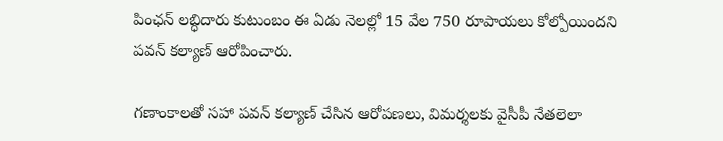పింఛన్ లబ్ధిదారు కుటుంబం ఈ ఏడు నెలల్లో 15 వేల 750 రూపాయలు కోల్పోయిందని పవన్ కల్యాణ్ ఆరోపించారు.

గణాంకాలతో సహా పవన్ కల్యాణ్ చేసిన ఆరోపణలు, విమర్శలకు వైసీపీ నేతలెలా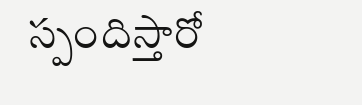స్పందిస్తారో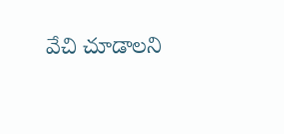వేచి చూడాలని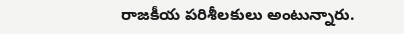రాజకీయ పరిశీలకులు అంటున్నారు.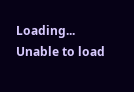Loading...
Unable to load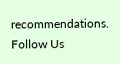recommendations.
Follow Us